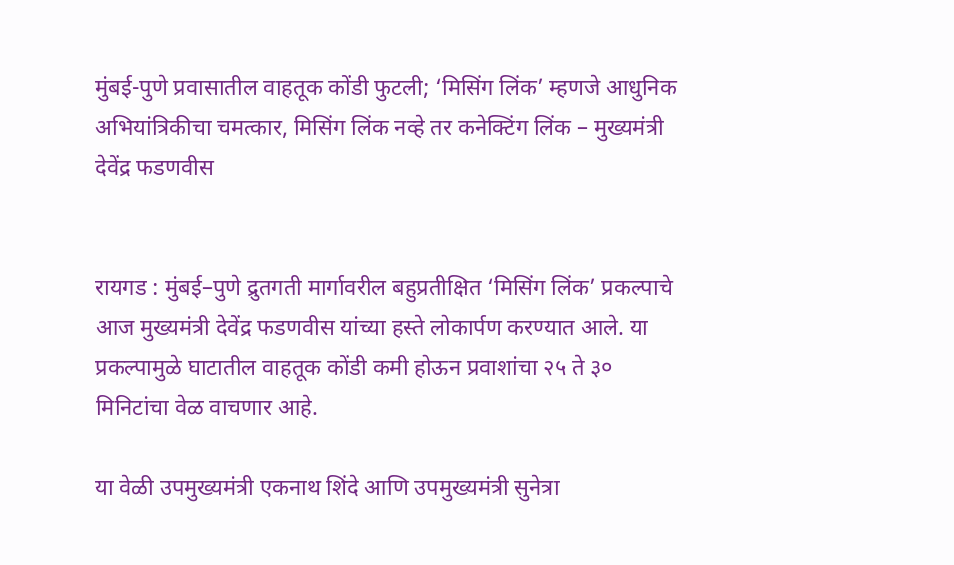मुंबई-पुणे प्रवासातील वाहतूक कोंडी फुटली; ‘मिसिंग लिंक’ म्हणजे आधुनिक अभियांत्रिकीचा चमत्कार, मिसिंग लिंक नव्हे तर कनेक्टिंग लिंक – मुख्यमंत्री देवेंद्र फडणवीस


रायगड : मुंबई–पुणे द्रुतगती मार्गावरील बहुप्रतीक्षित ‘मिसिंग लिंक’ प्रकल्पाचे आज मुख्यमंत्री देवेंद्र फडणवीस यांच्या हस्ते लोकार्पण करण्यात आले. या प्रकल्पामुळे घाटातील वाहतूक कोंडी कमी होऊन प्रवाशांचा २५ ते ३० मिनिटांचा वेळ वाचणार आहे.

या वेळी उपमुख्यमंत्री एकनाथ शिंदे आणि उपमुख्यमंत्री सुनेत्रा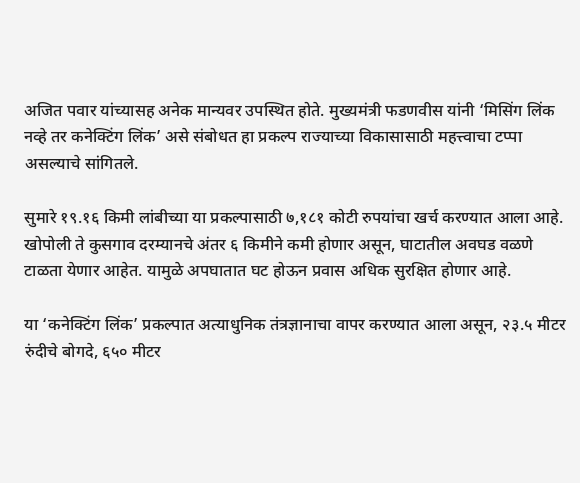अजित पवार यांच्यासह अनेक मान्यवर उपस्थित होते. मुख्यमंत्री फडणवीस यांनी ‘मिसिंग लिंक नव्हे तर कनेक्टिंग लिंक’ असे संबोधत हा प्रकल्प राज्याच्या विकासासाठी महत्त्वाचा टप्पा असल्याचे सांगितले.

सुमारे १९.१६ किमी लांबीच्या या प्रकल्पासाठी ७,१८१ कोटी रुपयांचा खर्च करण्यात आला आहे. खोपोली ते कुसगाव दरम्यानचे अंतर ६ किमीने कमी होणार असून, घाटातील अवघड वळणे टाळता येणार आहेत. यामुळे अपघातात घट होऊन प्रवास अधिक सुरक्षित होणार आहे.

या ‘कनेक्टिंग लिंक’ प्रकल्पात अत्याधुनिक तंत्रज्ञानाचा वापर करण्यात आला असून, २३.५ मीटर रुंदीचे बोगदे, ६५० मीटर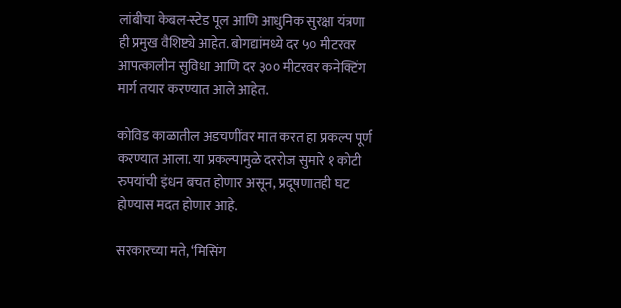लांबीचा केबल-स्टेड पूल आणि आधुनिक सुरक्षा यंत्रणा ही प्रमुख वैशिष्ट्ये आहेत. बोगद्यांमध्ये दर ५० मीटरवर आपत्कालीन सुविधा आणि दर ३०० मीटरवर कनेक्टिंग मार्ग तयार करण्यात आले आहेत.

कोविड काळातील अडचणींवर मात करत हा प्रकल्प पूर्ण करण्यात आला. या प्रकल्पामुळे दररोज सुमारे १ कोटी रुपयांची इंधन बचत होणार असून, प्रदूषणातही घट होण्यास मदत होणार आहे.

सरकारच्या मते, ‘मिसिंग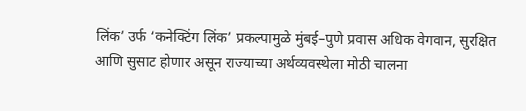लिंक’ उर्फ ‘कनेक्टिंग लिंक’ प्रकल्पामुळे मुंबई–पुणे प्रवास अधिक वेगवान, सुरक्षित आणि सुसाट होणार असून राज्याच्या अर्थव्यवस्थेला मोठी चालना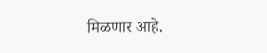मिळणार आहे.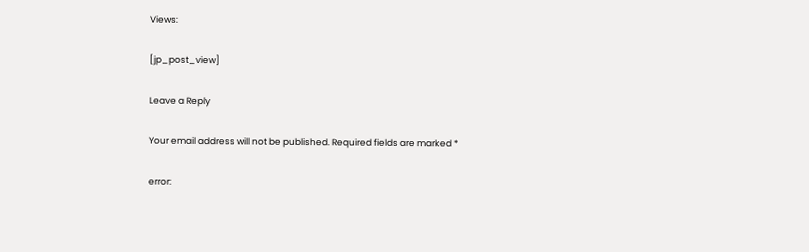Views:

[jp_post_view]

Leave a Reply

Your email address will not be published. Required fields are marked *

error: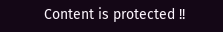Content is protected !!